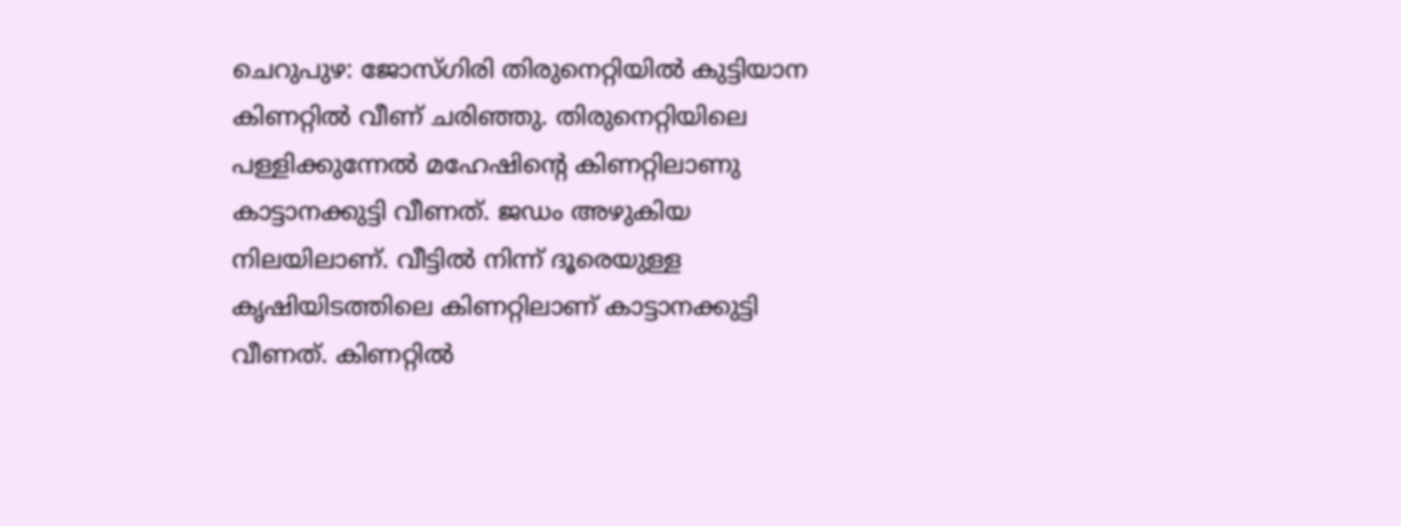ചെറുപുഴ: ജോസ്ഗിരി തിരുനെറ്റിയിൽ കുട്ടിയാന കിണറ്റിൽ വീണ് ചരിഞ്ഞു. തിരുനെറ്റിയിലെ പള്ളിക്കുന്നേൽ മഹേഷിന്റെ കിണറ്റിലാണു കാട്ടാനക്കുട്ടി വീണത്. ജഡം അഴുകിയ നിലയിലാണ്. വീട്ടിൽ നിന്ന് ദൂരെയുള്ള കൃഷിയിടത്തിലെ കിണറ്റിലാണ് കാട്ടാനക്കുട്ടി വീണത്. കിണറ്റിൽ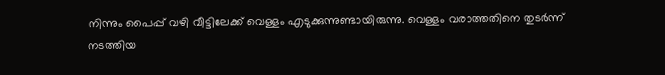നിന്നും പൈപ്പ് വഴി വീട്ടിലേക്ക് വെള്ളം എടുക്കുന്നുണ്ടായിരുന്നു. വെള്ളം വരാത്തതിനെ തുടർന്ന് നടത്തിയ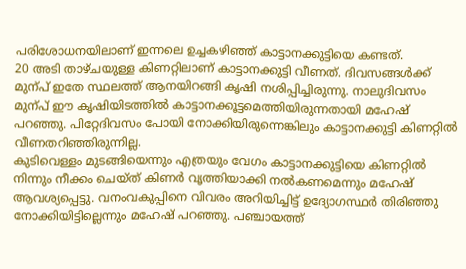പരിശോധനയിലാണ് ഇന്നലെ ഉച്ചകഴിഞ്ഞ് കാട്ടാനക്കുട്ടിയെ കണ്ടത്.
20 അടി താഴ്ചയുള്ള കിണറ്റിലാണ് കാട്ടാനക്കുട്ടി വീണത്. ദിവസങ്ങൾക്ക് മുന്പ് ഇതേ സ്ഥലത്ത് ആനയിറങ്ങി കൃഷി നശിപ്പിച്ചിരുന്നു. നാലുദിവസം മുന്പ് ഈ കൃഷിയിടത്തിൽ കാട്ടാനക്കൂട്ടമെത്തിയിരുന്നതായി മഹേഷ് പറഞ്ഞു. പിറ്റേദിവസം പോയി നോക്കിയിരുന്നെങ്കിലും കാട്ടാനക്കുട്ടി കിണറ്റിൽ വീണതറിഞ്ഞിരുന്നില്ല.
കുടിവെള്ളം മുടങ്ങിയെന്നും എത്രയും വേഗം കാട്ടാനക്കുട്ടിയെ കിണറ്റിൽ നിന്നും നീക്കം ചെയ്ത് കിണർ വൃത്തിയാക്കി നൽകണമെന്നും മഹേഷ് ആവശ്യപ്പെട്ടു. വനംവകുപ്പിനെ വിവരം അറിയിച്ചിട്ട് ഉദ്യോഗസ്ഥർ തിരിഞ്ഞു നോക്കിയിട്ടില്ലെന്നും മഹേഷ് പറഞ്ഞു. പഞ്ചായത്ത്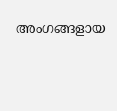അംഗങ്ങളായ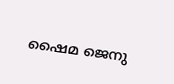ഷൈമ ജെനു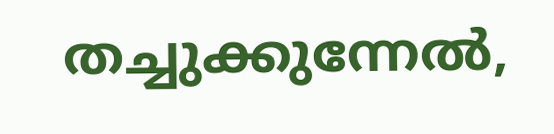തച്ചുക്കുന്നേൽ,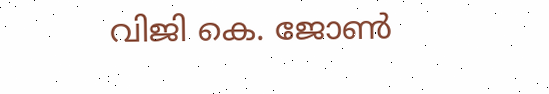വിജി കെ. ജോൺ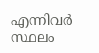എന്നിവർ സ്ഥലം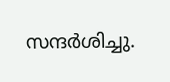സന്ദർശിച്ചു.